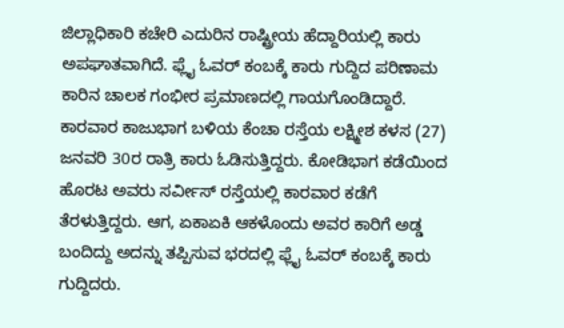ಜಿಲ್ಲಾಧಿಕಾರಿ ಕಚೇರಿ ಎದುರಿನ ರಾಷ್ಟ್ರೀಯ ಹೆದ್ದಾರಿಯಲ್ಲಿ ಕಾರು ಅಪಘಾತವಾಗಿದೆ. ಫ್ಲೈ ಓವರ್ ಕಂಬಕ್ಕೆ ಕಾರು ಗುದ್ದಿದ ಪರಿಣಾಮ ಕಾರಿನ ಚಾಲಕ ಗಂಭೀರ ಪ್ರಮಾಣದಲ್ಲಿ ಗಾಯಗೊಂಡಿದ್ದಾರೆ.
ಕಾರವಾರ ಕಾಜುಭಾಗ ಬಳಿಯ ಕೆಂಚಾ ರಸ್ತೆಯ ಲಕ್ಷ್ಮೀಶ ಕಳಸ (27) ಜನವರಿ 30ರ ರಾತ್ರಿ ಕಾರು ಓಡಿಸುತ್ತಿದ್ದರು. ಕೋಡಿಭಾಗ ಕಡೆಯಿಂದ ಹೊರಟ ಅವರು ಸರ್ವೀಸ್ ರಸ್ತೆಯಲ್ಲಿ ಕಾರವಾರ ಕಡೆಗೆ ತೆರಳುತ್ತಿದ್ದರು. ಆಗ, ಏಕಾಏಕಿ ಆಕಳೊಂದು ಅವರ ಕಾರಿಗೆ ಅಡ್ಡ ಬಂದಿದ್ದು ಅದನ್ನು ತಪ್ಪಿಸುವ ಭರದಲ್ಲಿ ಫ್ಲೈ ಓವರ್ ಕಂಬಕ್ಕೆ ಕಾರು ಗುದ್ದಿದರು.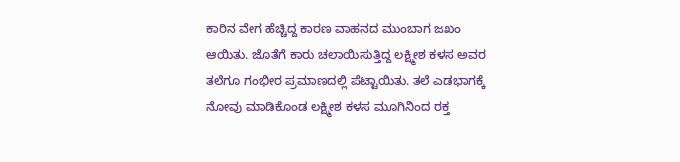ಕಾರಿನ ವೇಗ ಹೆಚ್ಚಿದ್ದ ಕಾರಣ ವಾಹನದ ಮುಂಬಾಗ ಜಖಂ ಆಯಿತು. ಜೊತೆಗೆ ಕಾರು ಚಲಾಯಿಸುತ್ತಿದ್ದ ಲಕ್ಷ್ಮೀಶ ಕಳಸ ಅವರ ತಲೆಗೂ ಗಂಭೀರ ಪ್ರಮಾಣದಲ್ಲಿ ಪೆಟ್ಟಾಯಿತು. ತಲೆ ಎಡಭಾಗಕ್ಕೆ ನೋವು ಮಾಡಿಕೊಂಡ ಲಕ್ಷ್ಮೀಶ ಕಳಸ ಮೂಗಿನಿಂದ ರಕ್ತ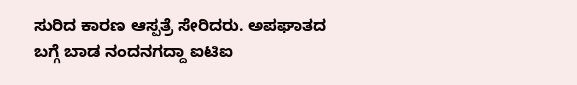ಸುರಿದ ಕಾರಣ ಆಸ್ಪತ್ರೆ ಸೇರಿದರು. ಅಪಘಾತದ ಬಗ್ಗೆ ಬಾಡ ನಂದನಗದ್ದಾ ಐಟಿಐ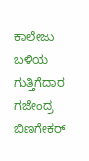ಕಾಲೇಜು ಬಳಿಯ ಗುತ್ತಿಗೆದಾರ ಗಜೇಂದ್ರ ಬಿಣಗೇಕರ್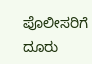ಪೊಲೀಸರಿಗೆ ದೂರು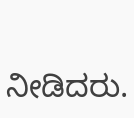ನೀಡಿದರು.